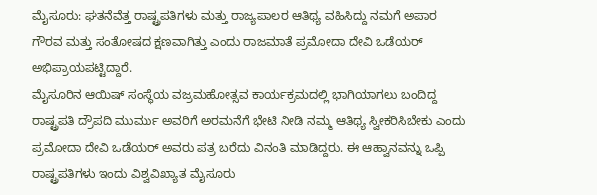ಮೈಸೂರು: ಘತನೆವೆತ್ತ ರಾಷ್ಟ್ರಪತಿಗಳು ಮತ್ತು ರಾಜ್ಯಪಾಲರ ಆತಿಥ್ಯ ವಹಿಸಿದ್ದು ನಮಗೆ ಅಪಾರ ಗೌರವ ಮತ್ತು ಸಂತೋಷದ ಕ್ಷಣವಾಗಿತ್ತು ಎಂದು ರಾಜಮಾತೆ ಪ್ರಮೋದಾ ದೇವಿ ಒಡೆಯರ್ ಅಭಿಪ್ರಾಯಪಟ್ಟಿದ್ದಾರೆ.
ಮೈಸೂರಿನ ಆಯಿಷ್ ಸಂಸ್ಥೆಯ ವಜ್ರಮಹೋತ್ಸವ ಕಾರ್ಯಕ್ರಮದಲ್ಲಿ ಭಾಗಿಯಾಗಲು ಬಂದಿದ್ದ ರಾಷ್ಟ್ರಪತಿ ದ್ರೌಪದಿ ಮುರ್ಮು ಅವರಿಗೆ ಅರಮನೆಗೆ ಭೇಟಿ ನೀಡಿ ನಮ್ಮ ಆತಿಥ್ಯ ಸ್ವೀಕರಿಸಿಬೇಕು ಎಂದು ಪ್ರಮೋದಾ ದೇವಿ ಒಡೆಯರ್ ಅವರು ಪತ್ರ ಬರೆದು ವಿನಂತಿ ಮಾಡಿದ್ದರು. ಈ ಆಹ್ವಾನವನ್ನು ಒಪ್ಪಿ ರಾಷ್ಟ್ರಪತಿಗಳು ಇಂದು ವಿಶ್ವವಿಖ್ಯಾತ ಮೈಸೂರು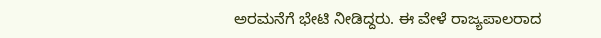ಅರಮನೆಗೆ ಭೇಟಿ ನೀಡಿದ್ದರು. ಈ ವೇಳೆ ರಾಜ್ಯಪಾಲರಾದ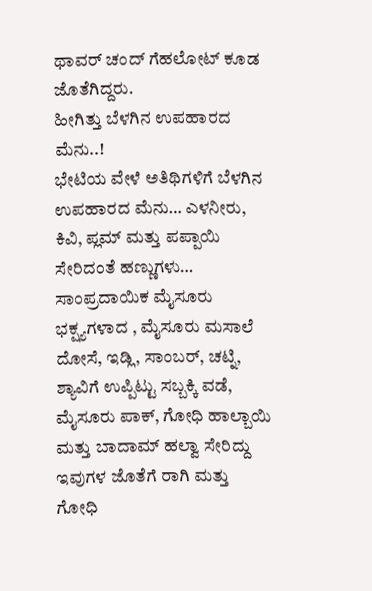ಥಾವರ್ ಚಂದ್ ಗೆಹಲೋಟ್ ಕೂಡ ಜೊತೆಗಿದ್ದರು.
ಹೀಗಿತ್ತು ಬೆಳಗಿನ ಉಪಹಾರದ ಮೆನು..!
ಭೇಟಿಯ ವೇಳೆ ಅತಿಥಿಗಳಿಗೆ ಬೆಳಗಿನ ಉಪಹಾರದ ಮೆನು… ಎಳನೀರು, ಕಿವಿ, ಪ್ಲಮ್ ಮತ್ತು ಪಪ್ಪಾಯಿ ಸೇರಿದಂತೆ ಹಣ್ಣುಗಳು… ಸಾಂಪ್ರದಾಯಿಕ ಮೈಸೂರು ಭಕ್ಷ್ಯಗಳಾದ , ಮೈಸೂರು ಮಸಾಲೆ ದೋಸೆ, ಇಡ್ಲಿ, ಸಾಂಬರ್, ಚಟ್ನಿ, ಶ್ಯಾವಿಗೆ ಉಪ್ಪಿಟ್ಟು ಸಬ್ಬಕ್ಕಿ ವಡೆ, ಮೈಸೂರು ಪಾಕ್, ಗೋಧಿ ಹಾಲ್ಬಾಯಿ ಮತ್ತು ಬಾದಾಮ್ ಹಲ್ವಾ ಸೇರಿದ್ದು ಇವುಗಳ ಜೊತೆಗೆ ರಾಗಿ ಮತ್ತು ಗೋಧಿ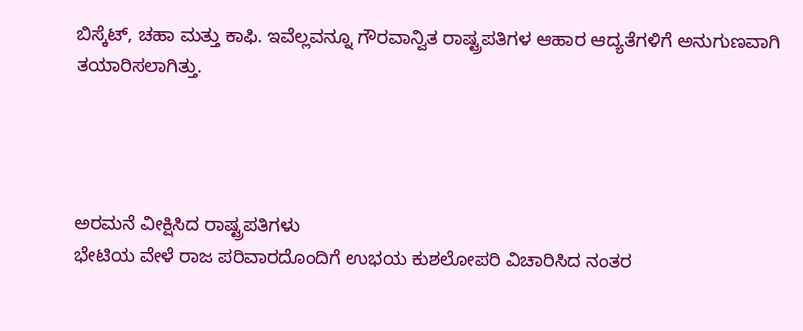ಬಿಸ್ಕೆಟ್, ಚಹಾ ಮತ್ತು ಕಾಫಿ. ಇವೆಲ್ಲವನ್ನೂ ಗೌರವಾನ್ವಿತ ರಾಷ್ಟ್ರಪತಿಗಳ ಆಹಾರ ಆದ್ಯತೆಗಳಿಗೆ ಅನುಗುಣವಾಗಿ ತಯಾರಿಸಲಾಗಿತ್ತು.




ಅರಮನೆ ವೀಕ್ಷಿಸಿದ ರಾಷ್ಟ್ರಪತಿಗಳು
ಭೇಟಿಯ ವೇಳೆ ರಾಜ ಪರಿವಾರದೊಂದಿಗೆ ಉಭಯ ಕುಶಲೋಪರಿ ವಿಚಾರಿಸಿದ ನಂತರ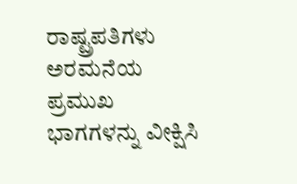ರಾಷ್ಟ್ರಪತಿಗಳು ಅರಮನೆಯ ಪ್ರಮುಖ ಭಾಗಗಳನ್ನು ವೀಕ್ಷಿಸಿ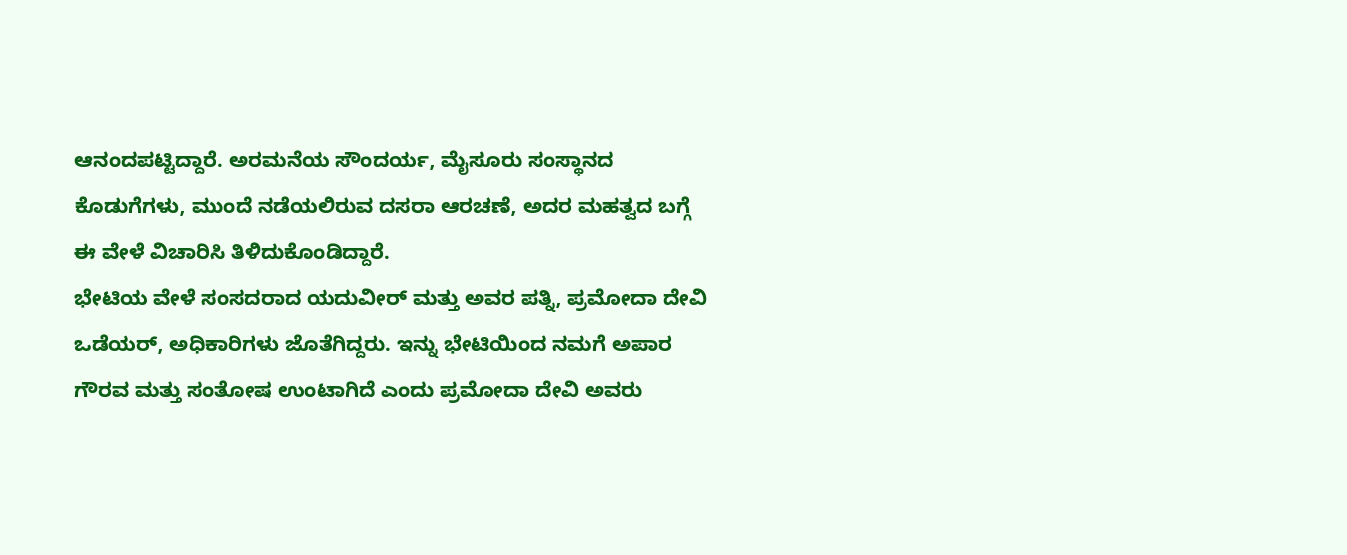ಆನಂದಪಟ್ಟಿದ್ದಾರೆ. ಅರಮನೆಯ ಸೌಂದರ್ಯ, ಮೈಸೂರು ಸಂಸ್ಥಾನದ ಕೊಡುಗೆಗಳು, ಮುಂದೆ ನಡೆಯಲಿರುವ ದಸರಾ ಆರಚಣೆ, ಅದರ ಮಹತ್ವದ ಬಗ್ಗೆ ಈ ವೇಳೆ ವಿಚಾರಿಸಿ ತಿಳಿದುಕೊಂಡಿದ್ದಾರೆ.
ಭೇಟಿಯ ವೇಳೆ ಸಂಸದರಾದ ಯದುವೀರ್ ಮತ್ತು ಅವರ ಪತ್ನಿ, ಪ್ರಮೋದಾ ದೇವಿ ಒಡೆಯರ್, ಅಧಿಕಾರಿಗಳು ಜೊತೆಗಿದ್ದರು. ಇನ್ನು ಭೇಟಿಯಿಂದ ನಮಗೆ ಅಪಾರ ಗೌರವ ಮತ್ತು ಸಂತೋಷ ಉಂಟಾಗಿದೆ ಎಂದು ಪ್ರಮೋದಾ ದೇವಿ ಅವರು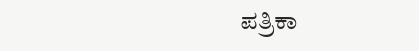ಪತ್ರಿಕಾ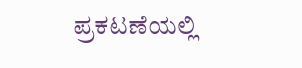ಪ್ರಕಟಣೆಯಲ್ಲಿ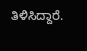ತಿಳಿಸಿದ್ದಾರೆ.